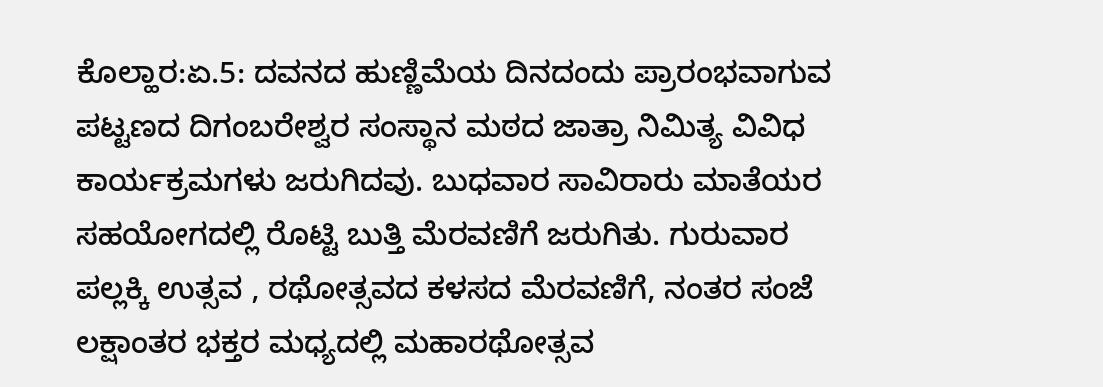ಕೊಲ್ಹಾರ:ಏ.5: ದವನದ ಹುಣ್ಣಿಮೆಯ ದಿನದಂದು ಪ್ರಾರಂಭವಾಗುವ ಪಟ್ಟಣದ ದಿಗಂಬರೇಶ್ವರ ಸಂಸ್ಥಾನ ಮಠದ ಜಾತ್ರಾ ನಿಮಿತ್ಯ ವಿವಿಧ ಕಾರ್ಯಕ್ರಮಗಳು ಜರುಗಿದವು. ಬುಧವಾರ ಸಾವಿರಾರು ಮಾತೆಯರ ಸಹಯೋಗದಲ್ಲಿ ರೊಟ್ಟಿ ಬುತ್ತಿ ಮೆರವಣಿಗೆ ಜರುಗಿತು. ಗುರುವಾರ ಪಲ್ಲಕ್ಕಿ ಉತ್ಸವ , ರಥೋತ್ಸವದ ಕಳಸದ ಮೆರವಣಿಗೆ, ನಂತರ ಸಂಜೆ ಲಕ್ಷಾಂತರ ಭಕ್ತರ ಮಧ್ಯದಲ್ಲಿ ಮಹಾರಥೋತ್ಸವ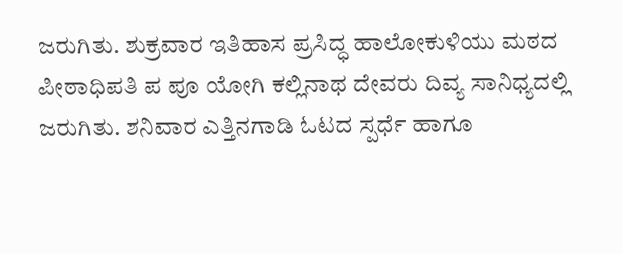ಜರುಗಿತು. ಶುಕ್ರವಾರ ಇತಿಹಾಸ ಪ್ರಸಿದ್ಧ ಹಾಲೋಕುಳಿಯು ಮಠದ ಪೀಠಾಧಿಪತಿ ಪ ಪೂ ಯೋಗಿ ಕಲ್ಲಿನಾಥ ದೇವರು ದಿವ್ಯ ಸಾನಿಧ್ಯದಲ್ಲಿ ಜರುಗಿತು. ಶನಿವಾರ ಎತ್ತಿನಗಾಡಿ ಓಟದ ಸ್ಪರ್ಧೆ ಹಾಗೂ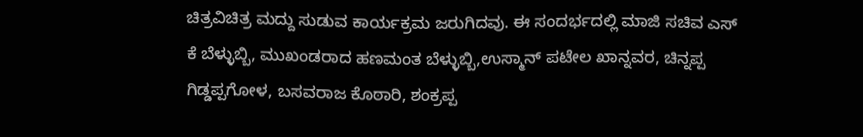ಚಿತ್ರವಿಚಿತ್ರ ಮದ್ದು ಸುಡುವ ಕಾರ್ಯಕ್ರಮ ಜರುಗಿದವು. ಈ ಸಂದರ್ಭದಲ್ಲಿ ಮಾಜಿ ಸಚಿವ ಎಸ್ ಕೆ ಬೆಳ್ಳುಬ್ಬಿ, ಮುಖಂಡರಾದ ಹಣಮಂತ ಬೆಳ್ಳುಬ್ಬಿ,ಉಸ್ಮಾನ್ ಪಟೇಲ ಖಾನ್ನವರ, ಚಿನ್ನಪ್ಪ ಗಿಡ್ಡಪ್ಪಗೋಳ, ಬಸವರಾಜ ಕೊಠಾರಿ, ಶಂಕ್ರಪ್ಪ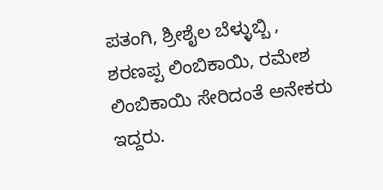ಪತಂಗಿ, ಶ್ರೀಶೈಲ ಬೆಳ್ಳುಬ್ಬಿ , ಶರಣಪ್ಪ ಲಿಂಬಿಕಾಯಿ, ರಮೇಶ ಲಿಂಬಿಕಾಯಿ ಸೇರಿದಂತೆ ಅನೇಕರು ಇದ್ದರು.